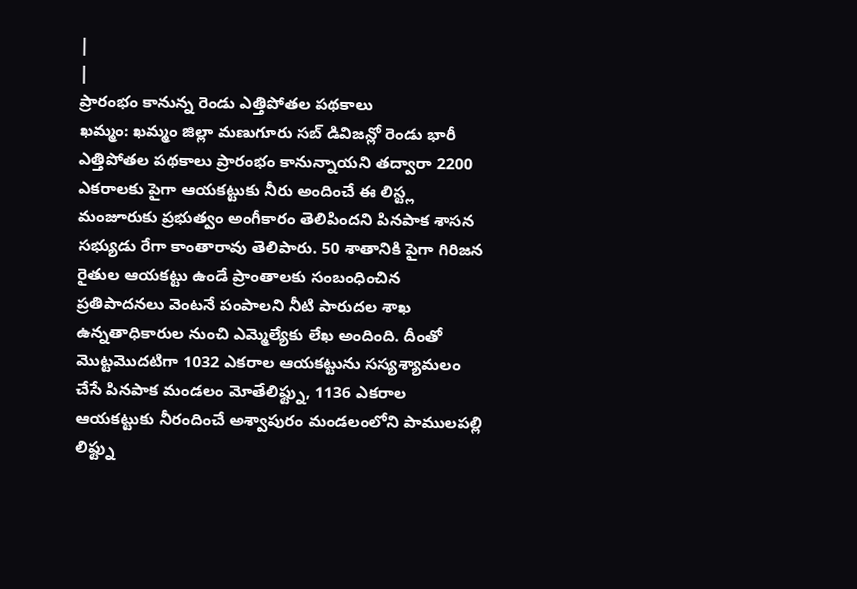|
|
ప్రారంభం కానున్న రెండు ఎత్తిపోతల పథకాలు
ఖమ్మం: ఖమ్మం జిల్లా మణుగూరు సబ్ డివిజన్లో రెండు భారీ ఎత్తిపోతల పథకాలు ప్రారంభం కానున్నాయని తద్వారా 2200 ఎకరాలకు పైగా ఆయకట్టుకు నీరు అందించే ఈ లిస్ట్ల మంజూరుకు ప్రభుత్వం అంగీకారం తెలిపిందని పినపాక శాసన సభ్యుడు రేగా కాంతారావు తెలిపారు. 50 శాతానికి పైగా గిరిజన రైతుల ఆయకట్టు ఉండే ప్రాంతాలకు సంబంధించిన ప్రతిపాదనలు వెంటనే పంపాలని నీటి పారుదల శాఖ ఉన్నతాధికారుల నుంచి ఎమ్మెల్యేకు లేఖ అందింది. దీంతో మొట్టమొదటిగా 1032 ఎకరాల ఆయకట్టును సస్యశ్యామలం చేసే పినపాక మండలం మోతేలిఫ్ట్ను, 1136 ఎకరాల ఆయకట్టుకు నీరందించే అశ్వాపురం మండలంలోని పాములపల్లి లిఫ్ట్ను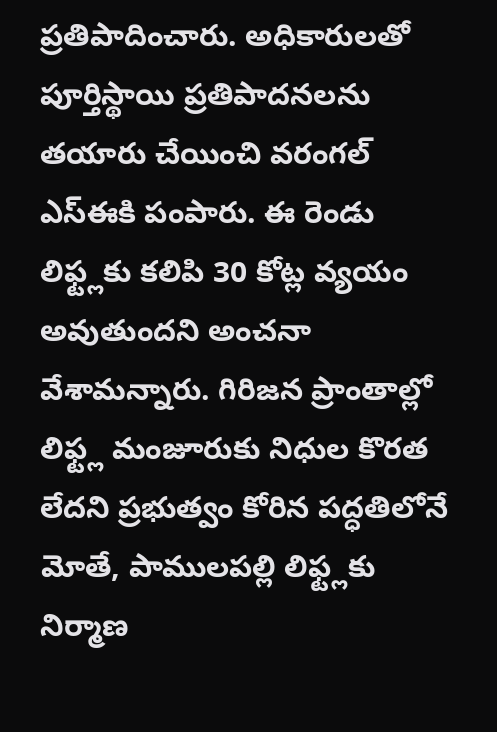ప్రతిపాదించారు. అధికారులతో పూర్తిస్థాయి ప్రతిపాదనలను తయారు చేయించి వరంగల్ ఎస్ఈకి పంపారు. ఈ రెండు లిఫ్ట్లకు కలిపి 30 కోట్ల వ్యయం అవుతుందని అంచనా వేశామన్నారు. గిరిజన ప్రాంతాల్లో లిఫ్ట్ల మంజూరుకు నిధుల కొరత లేదని ప్రభుత్వం కోరిన పద్ధతిలోనే మోతే, పాములపల్లి లిఫ్ట్లకు నిర్మాణ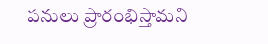పనులు ప్రారంభిస్తామని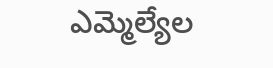ఎమ్మెల్యేల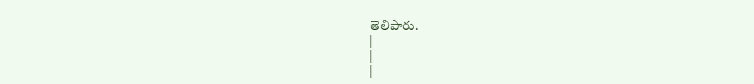తెలిపారు.
|
|
|